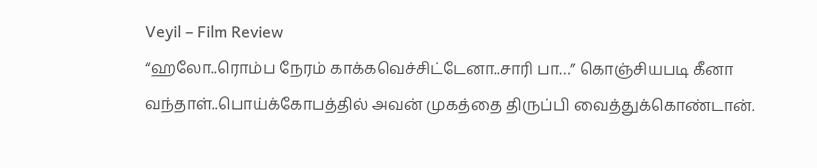Veyil – Film Review
“ஹலோ..ரொம்ப நேரம் காக்கவெச்சிட்டேனா..சாரி பா…” கொஞ்சியபடி கீனா வந்தாள்..பொய்க்கோபத்தில் அவன் முகத்தை திருப்பி வைத்துக்கொண்டான்.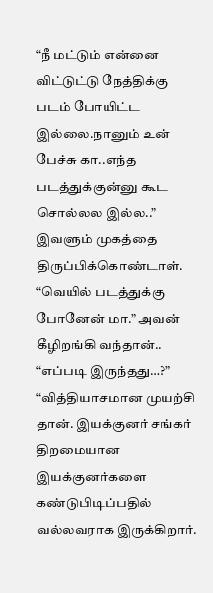“நீ மட்டும் என்னை விட்டுட்டு நேத்திக்கு படம் போயிட்ட இல்லை.நானும் உன் பேச்சு கா..எந்த படத்துக்குன்னு கூட சொல்லல இல்ல..” இவளும் முகத்தை திருப்பிக்கொண்டாள்.
“வெயில் படத்துக்கு போனேன் மா.” அவன் கீழிறங்கி வந்தான்..
“எப்படி இருந்தது…?”
“வித்தியாசமான முயற்சி தான். இயக்குனர் சங்கர் திறமையான இயக்குனர்களை கண்டுபிடிப்பதில் வல்லவராக இருக்கிறார்.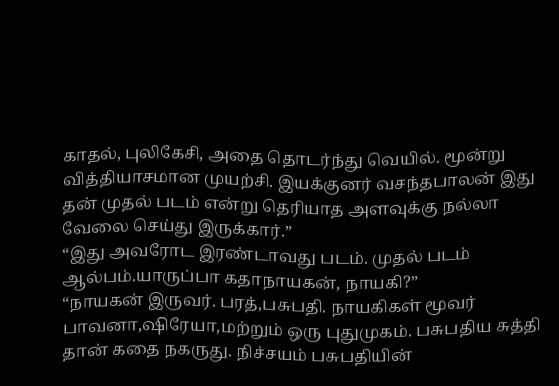காதல், புலிகேசி, அதை தொடர்ந்து வெயில். மூன்று வித்தியாசமான முயற்சி. இயக்குனர் வசந்தபாலன் இது தன் முதல் படம் என்று தெரியாத அளவுக்கு நல்லா வேலை செய்து இருக்கார்.”
“இது அவரோட இரண்டாவது படம். முதல் படம் ஆல்பம்.யாருப்பா கதாநாயகன், நாயகி?”
“நாயகன் இருவர். பரத்,பசுபதி. நாயகிகள் மூவர் பாவனா,ஷிரேயா,மற்றும் ஒரு புதுமுகம். பசுபதிய சுத்தி தான் கதை நகருது. நிச்சயம் பசுபதியின்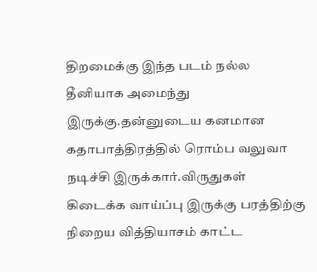திறமைக்கு இந்த படம் நல்ல தீனியாக அமைந்து இருக்கு.தன்னுடைய கனமான கதாபாத்திரத்தில் ரொம்ப வலுவா நடிச்சி இருக்கார்.விருதுகள் கிடைக்க வாய்ப்பு இருக்கு பரத்திற்கு நிறைய வித்தியாசம் காட்ட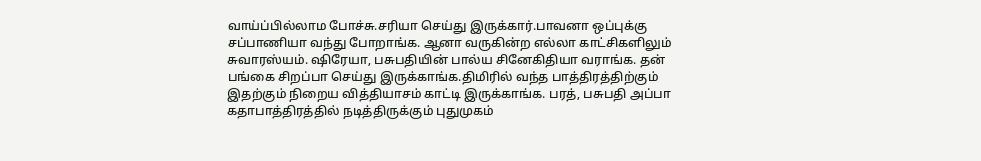வாய்ப்பில்லாம போச்சு.சரியா செய்து இருக்கார்.பாவனா ஒப்புக்கு சப்பாணியா வந்து போறாங்க. ஆனா வருகின்ற எல்லா காட்சிகளிலும் சுவாரஸ்யம். ஷிரேயா, பசுபதியின் பால்ய சினேகிதியா வராங்க. தன் பங்கை சிறப்பா செய்து இருக்காங்க.திமிரில் வந்த பாத்திரத்திற்கும் இதற்கும் நிறைய வித்தியாசம் காட்டி இருக்காங்க. பரத், பசுபதி அப்பா கதாபாத்திரத்தில் நடித்திருக்கும் புதுமுகம்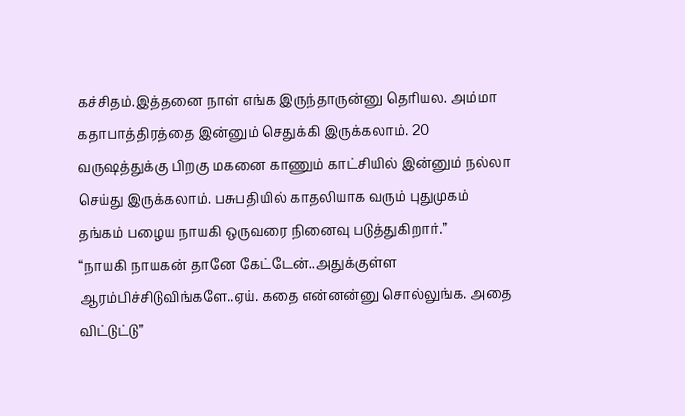கச்சிதம்.இத்தனை நாள் எங்க இருந்தாருன்னு தெரியல. அம்மா கதாபாத்திரத்தை இன்னும் செதுக்கி இருக்கலாம். 20 வருஷத்துக்கு பிறகு மகனை காணும் காட்சியில் இன்னும் நல்லா செய்து இருக்கலாம். பசுபதியில் காதலியாக வரும் புதுமுகம் தங்கம் பழைய நாயகி ஒருவரை நினைவு படுத்துகிறார்.”
“நாயகி நாயகன் தானே கேட்டேன்..அதுக்குள்ள ஆரம்பிச்சிடுவிங்களே..ஏய். கதை என்னன்னு சொல்லுங்க. அதை விட்டுட்டு”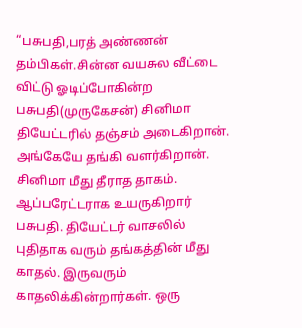“பசுபதி,பரத் அண்ணன் தம்பிகள்.சின்ன வயசுல வீட்டை விட்டு ஓடிப்போகின்ற பசுபதி(முருகேசன்) சினிமா தியேட்டரில் தஞ்சம் அடைகிறான். அங்கேயே தங்கி வளர்கிறான். சினிமா மீது தீராத தாகம். ஆப்பரேட்டராக உயருகிறார் பசுபதி. தியேட்டர் வாசலில் புதிதாக வரும் தங்கத்தின் மீது காதல். இருவரும் காதலிக்கின்றார்கள். ஒரு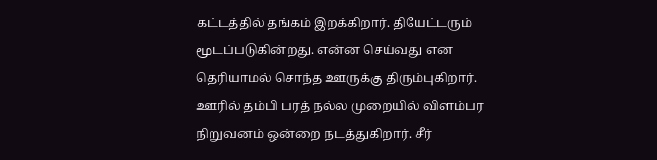கட்டத்தில் தங்கம் இறக்கிறார். தியேட்டரும் மூடப்படுகின்றது. என்ன செய்வது என தெரியாமல் சொந்த ஊருக்கு திரும்புகிறார். ஊரில் தம்பி பரத் நல்ல முறையில் விளம்பர நிறுவனம் ஒன்றை நடத்துகிறார். சீர்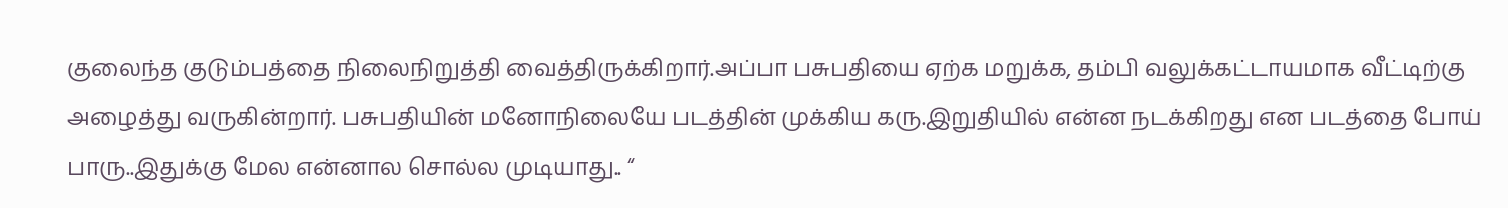குலைந்த குடும்பத்தை நிலைநிறுத்தி வைத்திருக்கிறார்.அப்பா பசுபதியை ஏற்க மறுக்க, தம்பி வலுக்கட்டாயமாக வீட்டிற்கு அழைத்து வருகின்றார். பசுபதியின் மனோநிலையே படத்தின் முக்கிய கரு.இறுதியில் என்ன நடக்கிறது என படத்தை போய் பாரு..இதுக்கு மேல என்னால சொல்ல முடியாது.. “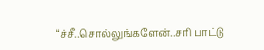“ச்சீ..சொல்லுங்களேன்..சரி பாட்டு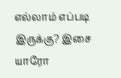எல்லாம் எப்படி இருக்கு? இசை யாரோ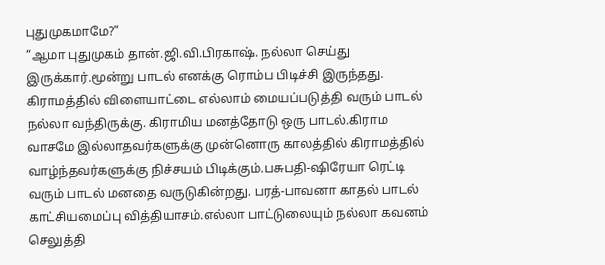புதுமுகமாமே?”
“ஆமா புதுமுகம் தான்.ஜி.வி.பிரகாஷ். நல்லா செய்து இருக்கார்.மூன்று பாடல் எனக்கு ரொம்ப பிடிச்சி இருந்தது. கிராமத்தில் விளையாட்டை எல்லாம் மையப்படுத்தி வரும் பாடல் நல்லா வந்திருக்கு. கிராமிய மனத்தோடு ஒரு பாடல்.கிராம வாசமே இல்லாதவர்களுக்கு முன்னொரு காலத்தில் கிராமத்தில் வாழ்ந்தவர்களுக்கு நிச்சயம் பிடிக்கும்.பசுபதி-ஷிரேயா ரெட்டி வரும் பாடல் மனதை வருடுகின்றது. பரத்-பாவனா காதல் பாடல் காட்சியமைப்பு வித்தியாசம்.எல்லா பாட்டுலையும் நல்லா கவனம் செலுத்தி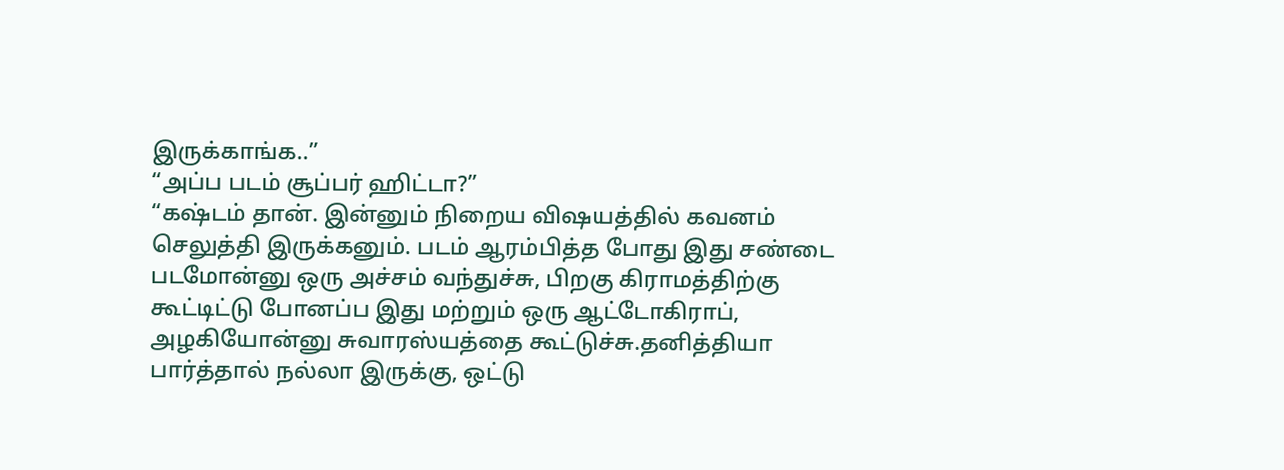இருக்காங்க..”
“அப்ப படம் சூப்பர் ஹிட்டா?”
“கஷ்டம் தான். இன்னும் நிறைய விஷயத்தில் கவனம் செலுத்தி இருக்கனும். படம் ஆரம்பித்த போது இது சண்டை படமோன்னு ஒரு அச்சம் வந்துச்சு, பிறகு கிராமத்திற்கு கூட்டிட்டு போனப்ப இது மற்றும் ஒரு ஆட்டோகிராப், அழகியோன்னு சுவாரஸ்யத்தை கூட்டுச்சு.தனித்தியா பார்த்தால் நல்லா இருக்கு, ஒட்டு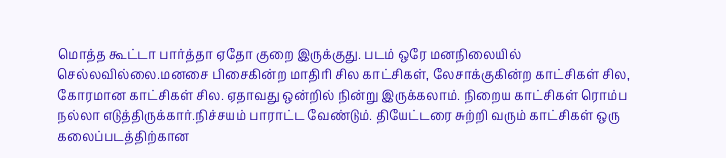மொத்த கூட்டா பார்த்தா ஏதோ குறை இருக்குது. படம் ஒரே மனநிலையில் செல்லவில்லை.மனசை பிசைகின்ற மாதிரி சில காட்சிகள், லேசாக்குகின்ற காட்சிகள் சில, கோரமான காட்சிகள் சில. ஏதாவது ஒன்றில் நின்று இருக்கலாம். நிறைய காட்சிகள் ரொம்ப நல்லா எடுத்திருக்கார்.நிச்சயம் பாராட்ட வேண்டும். தியேட்டரை சுற்றி வரும் காட்சிகள் ஒரு கலைப்படத்திற்கான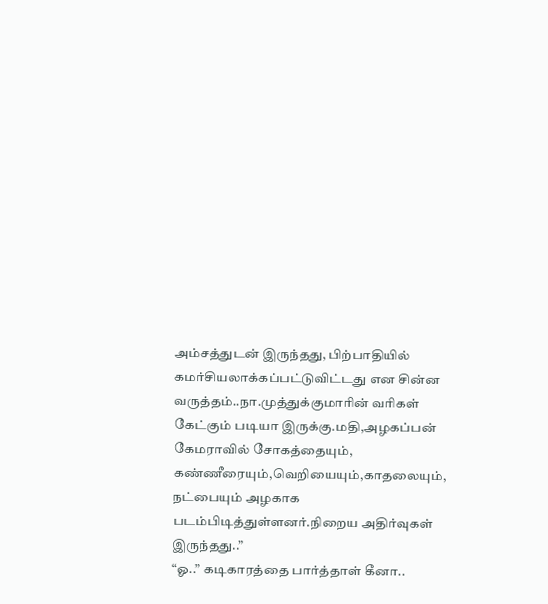அம்சத்துடன் இருந்தது, பிற்பாதியில் கமர்சியலாக்கப்பட்டுவிட்டது என சின்ன வருத்தம்..நா.முத்துக்குமாரின் வரிகள் கேட்கும் படியா இருக்கு.மதி,அழகப்பன் கேமராவில் சோகத்தையும், கண்ணீரையும்,வெறியையும்,காதலையும், நட்பையும் அழகாக படம்பிடித்துள்ளனர்.நிறைய அதிர்வுகள் இருந்தது..”
“ஓ..” கடிகாரத்தை பார்த்தாள் கீனா..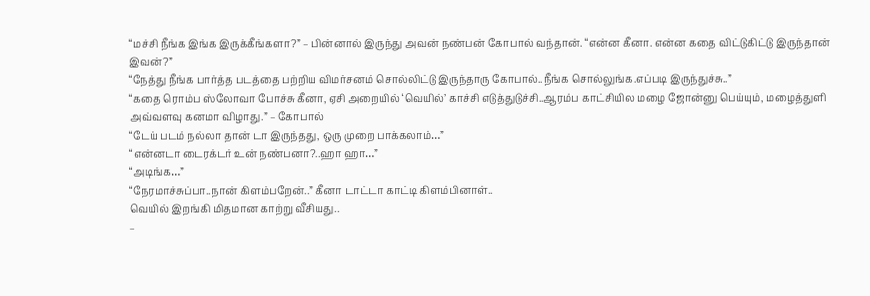“மச்சி நீங்க இங்க இருக்கீங்களா?” – பின்னால் இருந்து அவன் நண்பன் கோபால் வந்தான். “என்ன கீனா. என்ன கதை விட்டுகிட்டு இருந்தான் இவன்?”
“நேத்து நீங்க பார்த்த படத்தை பற்றிய விமர்சனம் சொல்லிட்டு இருந்தாரு கோபால்..நீங்க சொல்லுங்க.எப்படி இருந்துச்சு..”
“கதை ரொம்ப ஸ்லோவா போச்சு கீனா, ஏசி அறையில் ‘வெயில்’ காச்சி எடுத்துடுச்சி..ஆரம்ப காட்சியில மழை ஜோன்னு பெய்யும், மழைத்துளி அவ்வளவு கனமா விழாது.” – கோபால்
“டேய் படம் நல்லா தான் டா இருந்தது, ஒரு முறை பாக்கலாம்…”
“என்னடா டைரக்டர் உன் நண்பனா?..ஹா ஹா…”
“அடிங்க…”
“நேரமாச்சுப்பா..நான் கிளம்பறேன்..” கீனா டாட்டா காட்டி கிளம்பினாள்..
வெயில் இறங்கி மிதமான காற்று வீசியது..
–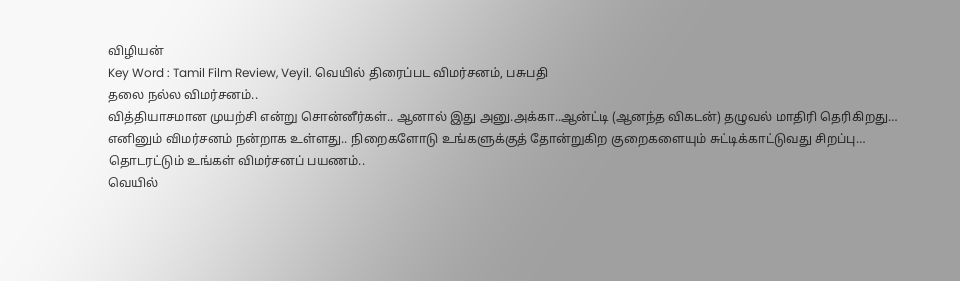விழியன்
Key Word : Tamil Film Review, Veyil. வெயில் திரைப்பட விமர்சனம், பசுபதி
தலை நல்ல விமர்சனம்..
வித்தியாசமான முயற்சி என்று சொன்னீர்கள்.. ஆனால் இது அனு.அக்கா..ஆன்ட்டி (ஆனந்த விகடன்) தழுவல் மாதிரி தெரிகிறது…
எனினும் விமர்சனம் நன்றாக உள்ளது.. நிறைகளோடு உங்களுக்குத் தோன்றுகிற குறைகளையும் சுட்டிக்காட்டுவது சிறப்பு…
தொடரட்டும் உங்கள் விமர்சனப் பயணம்..
வெயில்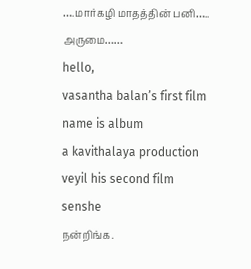….மார்கழி மாதத்தின் பனி…..
அருமை……
hello,
vasantha balan’s first film name is album
a kavithalaya production
veyil his second film
senshe
நன்றிங்க.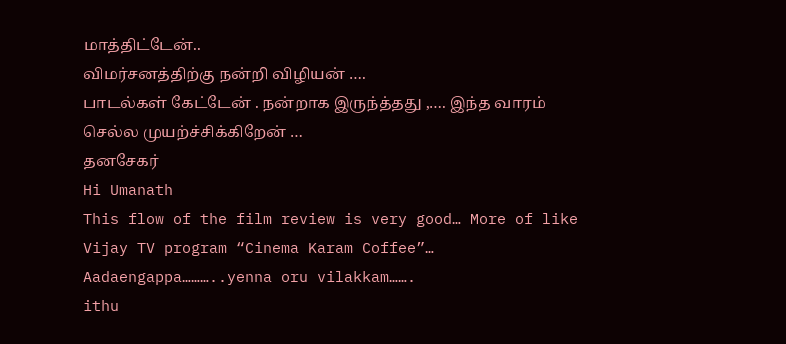மாத்திட்டேன்..
விமர்சனத்திற்கு நன்றி விழியன் ….
பாடல்கள் கேட்டேன் . நன்றாக இருந்த்தது ,…. இந்த வாரம் செல்ல முயற்ச்சிக்கிறேன் …
தனசேகர்
Hi Umanath
This flow of the film review is very good… More of like Vijay TV program “Cinema Karam Coffee”…
Aadaengappa………..yenna oru vilakkam…….
ithu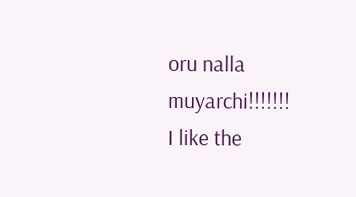oru nalla muyarchi!!!!!!!
I like the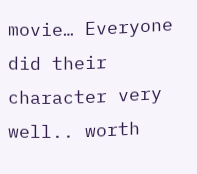movie… Everyone did their character very well.. worth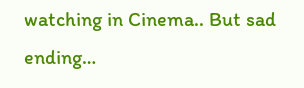watching in Cinema.. But sad ending…